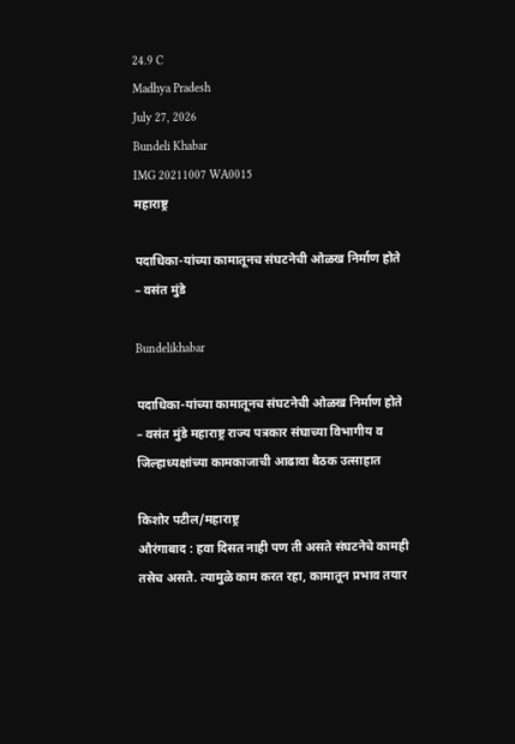24.9 C
Madhya Pradesh
July 27, 2026
Bundeli Khabar
IMG 20211007 WA0015
महाराष्ट्र

पदाधिका-यांच्या कामातूनच संघटनेची ओळख निर्माण होते – वसंत मुंडे

Bundelikhabar

पदाधिका-यांच्या कामातूनच संघटनेची ओळख निर्माण होते – वसंत मुंडे महाराष्ट्र राज्य पत्रकार संघाच्या विभागीय व जिल्हाध्यक्षांच्या कामकाजाची आढावा बैठक उत्साहात

किशोर पटील/महाराष्ट्र
औरंगाबाद : हवा दिसत नाही पण ती असते संघटनेचे कामही तसेच असते. त्यामुळे काम करत रहा, कामातून प्रभाव तयार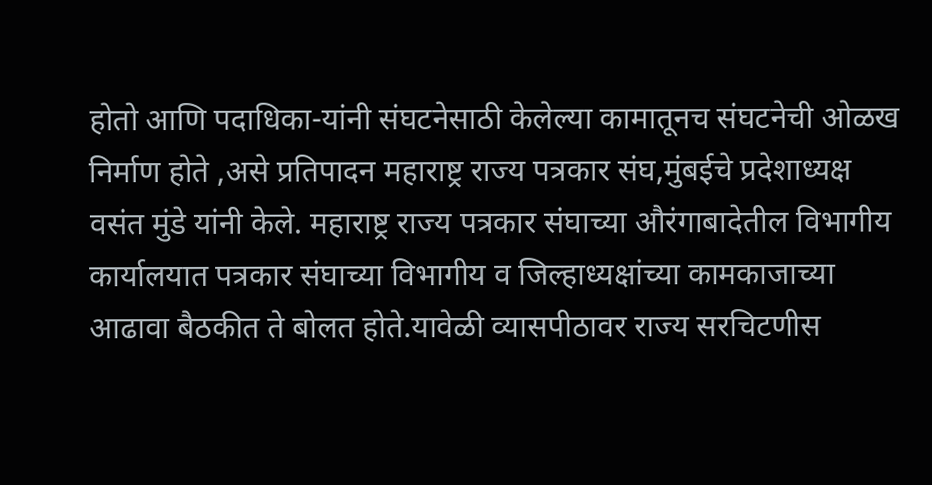होतो आणि पदाधिका-यांनी संघटनेसाठी केलेल्या कामातूनच संघटनेची ओळख निर्माण होते ,असे प्रतिपादन महाराष्ट्र राज्य पत्रकार संघ,मुंबईचे प्रदेशाध्यक्ष वसंत मुंडे यांनी केले. महाराष्ट्र राज्य पत्रकार संघाच्या औरंगाबादेतील विभागीय कार्यालयात पत्रकार संघाच्या विभागीय व जिल्हाध्यक्षांच्या कामकाजाच्या आढावा बैठकीत ते बोलत होते.यावेळी व्यासपीठावर राज्य सरचिटणीस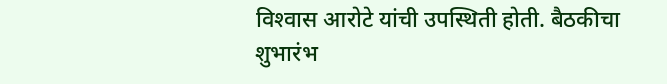विश्‍वास आरोटे यांची उपस्थिती होती. बैठकीचा शुभारंभ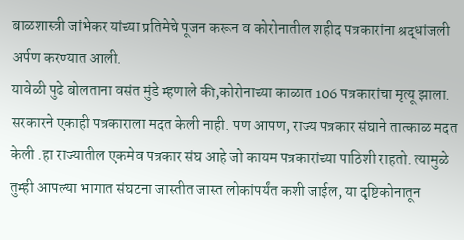बाळशास्त्री जांभेकर यांच्या प्रतिमेचे पूजन करून व कोरोनातील शहीद पत्रकारांना श्रद्धांजली अर्पण करण्यात आली.
यावेळी पुढे बोलताना वसंत मुंडे म्हणाले की,कोरोनाच्या काळात 106 पत्रकारांचा मृत्यू झाला. सरकारने एकाही पत्रकाराला मदत केली नाही. पण आपण, राज्य पत्रकार संघाने तात्काळ मदत केली .हा राज्यातील एकमेव पत्रकार संघ आहे जो कायम पत्रकारांच्या पाठिशी राहतो. त्यामुळे तुम्ही आपल्या भागात संघटना जास्तीत जास्त लोकांपर्यंत कशी जाईल, या दृष्टिकोनातून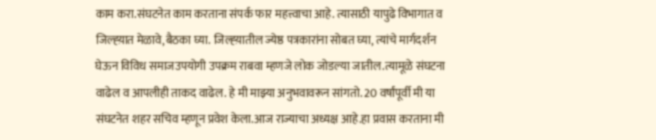काम करा.संघटनेत काम करताना संपर्क फार महत्त्वाचा आहे. त्यासाठी यापुढे विभागात व जिल्ह्य़ात मेळावे,बैठका घ्या. जिल्ह्य़ातील ज्येष्ठ पत्रकारांना सोबत घ्या, त्यांचे मार्गदर्शन घेऊन विविध समाजउपयोगी उपक्रम राबवा म्हणजे लोक जोडल्या जातील.त्यामूळे संघटना वाढेल व आपलीही ताकद वाढेल. हे मी माझ्या अनुभवावरून सांगतो. 20 वर्षांपूर्वी मी या संघटनेत शहर सचिव म्हणून प्रवेश केला.आज राज्याचा अध्यक्ष आहे.हा प्रवास करताना मी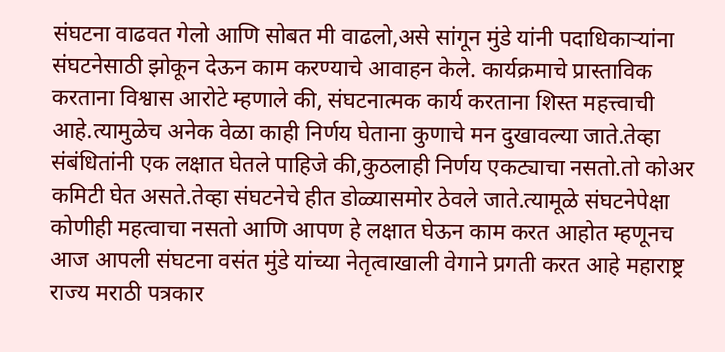संघटना वाढवत गेलो आणि सोबत मी वाढलो,असे सांगून मुंडे यांनी पदाधिकाऱ्यांना संघटनेसाठी झोकून देऊन काम करण्याचे आवाहन केले. कार्यक्रमाचे प्रास्ताविक करताना विश्वास आरोटे म्हणाले की, संघटनात्मक कार्य करताना शिस्त महत्त्वाची आहे.त्यामुळेच अनेक वेळा काही निर्णय घेताना कुणाचे मन दुखावल्या जाते.तेव्हा संबंधितांनी एक लक्षात घेतले पाहिजे की,कुठलाही निर्णय एकट्याचा नसतो.तो कोअर कमिटी घेत असते.तेव्हा संघटनेचे हीत डोळ्यासमोर ठेवले जाते.त्यामूळे संघटनेपेक्षा कोणीही महत्वाचा नसतो आणि आपण हे लक्षात घेऊन काम करत आहोत म्हणूनच आज आपली संघटना वसंत मुंडे यांच्या नेतृत्वाखाली वेगाने प्रगती करत आहे महाराष्ट्र राज्य मराठी पत्रकार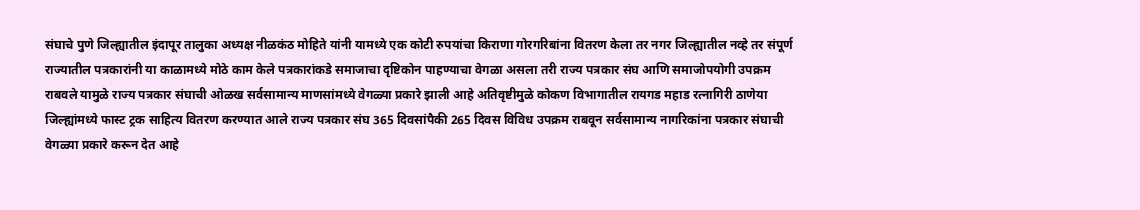संघाचे पुणे जिल्ह्यातील इंदापूर तालुका अध्यक्ष नीळकंठ मोहिते यांनी यामध्ये एक कोटी रुपयांचा किराणा गोरगरिबांना वितरण केला तर नगर जिल्ह्यातील नव्हे तर संपूर्ण राज्यातील पत्रकारांनी या काळामध्ये मोठे काम केले पत्रकारांकडे समाजाचा दृष्टिकोन पाहण्याचा वेगळा असला तरी राज्य पत्रकार संघ आणि समाजोपयोगी उपक्रम राबवले यामुळे राज्य पत्रकार संघाची ओळख सर्वसामान्य माणसांमध्ये वेगळ्या प्रकारे झाली आहे अतिवृष्टीमुळे कोकण विभागातील रायगड महाड रत्नागिरी ठाणेया जिल्ह्यांमध्ये फास्ट ट्रक साहित्य वितरण करण्यात आले राज्य पत्रकार संघ 365 दिवसांपैकी 265 दिवस विविध उपक्रम राबवून सर्वसामान्य नागरिकांना पत्रकार संघाची वेगळ्या प्रकारे करून देत आहे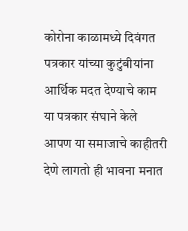कोरोना काळामध्ये दिवंगत पत्रकार यांच्या कुटुंबीयांना आर्थिक मदत देण्याचे काम या पत्रकार संघाने केले आपण या समाजाचे काहीतरी देणे लागतो ही भावना मनात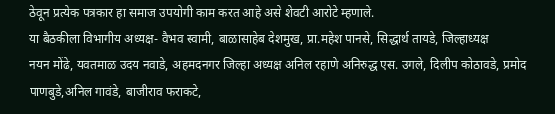ठेवून प्रत्येक पत्रकार हा समाज उपयोगी काम करत आहे असे शेवटी आरोटे म्हणाले.
या बैठकीला विभागीय अध्यक्ष- वैभव स्वामी, बाळासाहेब देशमुख, प्रा.महेश पानसे, सिद्धार्थ तायडे, जिल्हाध्यक्ष
नयन मोंढे, यवतमाळ उदय नवाडे, अहमदनगर जिल्हा अध्यक्ष अनिल रहाणे अनिरुद्ध एस. उगले, दिलीप कोठावडे, प्रमोद पाणबुडे,अनिल गावंडे, बाजीराव फराकटे,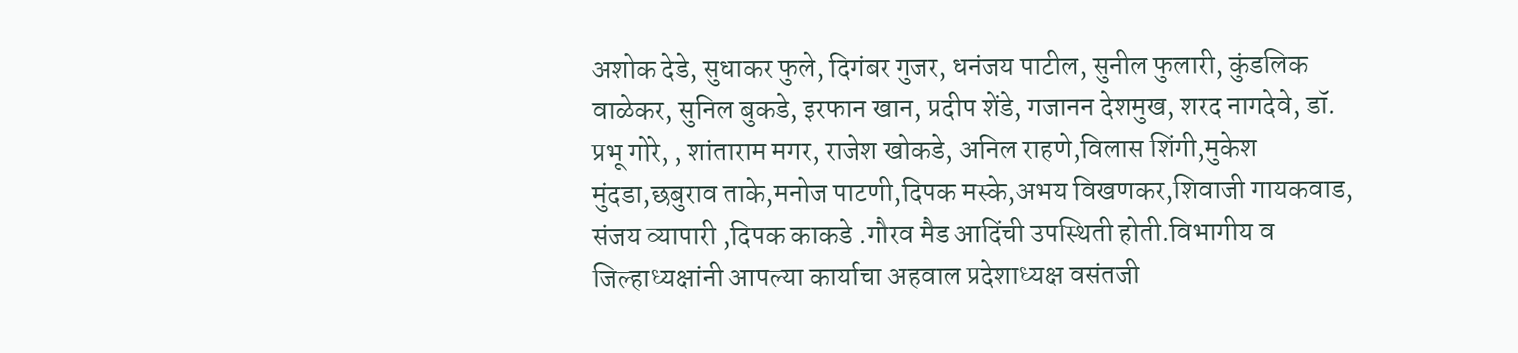अशोक देडे, सुधाकर फुले, दिगंबर गुजर, धनंजय पाटील, सुनील फुलारी, कुंडलिक वाळेकर, सुनिल बुकडे, इरफान खान, प्रदीप शेंडे, गजानन देशमुख, शरद नागदेवे, डॉ. प्रभू गोरे, , शांताराम मगर, राजेश खोकडे, अनिल राहणे,विलास शिंगी,मुकेश मुंदडा,छबुराव ताके,मनोज पाटणी,दिपक मस्के,अभय विखणकर,शिवाजी गायकवाड, संजय व्यापारी ,दिपक काकडे .गौरव मैड आदिंची उपस्थिती होती.विभागीय व जिल्हाध्यक्षांनी आपल्या कार्याचा अहवाल प्रदेशाध्यक्ष वसंतजी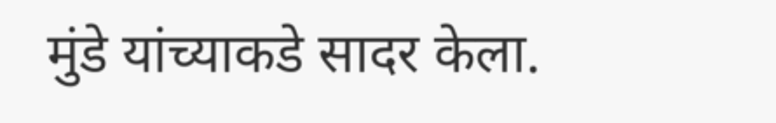मुंडे यांच्याकडे सादर केला.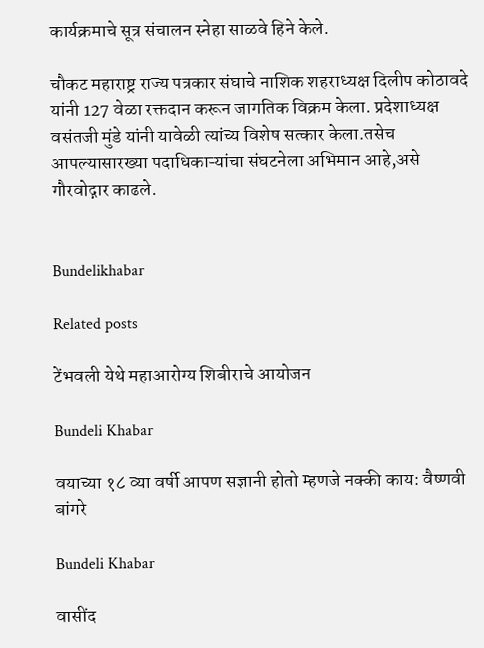कार्यक्रमाचे सूत्र संचालन स्नेहा साळवे हिने केले.

चौकट महाराष्ट्र राज्य पत्रकार संघाचे नाशिक शहराध्यक्ष दिलीप कोठावदे यांनी 127 वेळा रक्तदान करून जागतिक विक्रम केला. प्रदेशाध्यक्ष वसंतजी मुंडे यांनी यावेळी त्यांच्य विशेष सत्कार केला.तसेच आपल्यासारख्या पदाधिकाऱ्यांचा संघटनेला अभिमान आहे,असे गौरवोद्गार काढले.


Bundelikhabar

Related posts

टेंभवली येथे महाआरोग्य शिबीराचे आयोजन

Bundeli Khabar

वयाच्या १८ व्या वर्षी आपण सज्ञानी होतो म्हणजे नक्की काय: वैष्णवी बांगरे

Bundeli Khabar

वासींद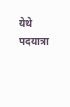येथे पदयात्रा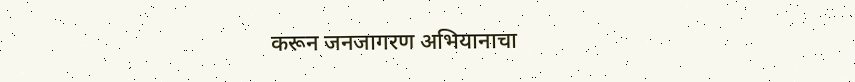करून जनजागरण अभियानाचा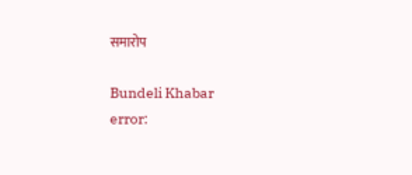समारोप

Bundeli Khabar
error: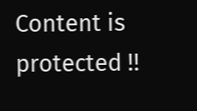Content is protected !!